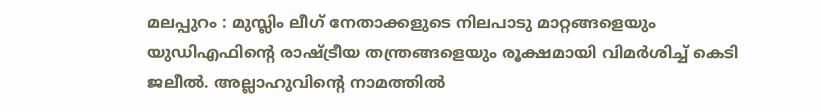മലപ്പുറം : മുസ്ലിം ലീഗ് നേതാക്കളുടെ നിലപാടു മാറ്റങ്ങളെയും യുഡിഎഫിന്റെ രാഷ്ട്രീയ തന്ത്രങ്ങളെയും രൂക്ഷമായി വിമർശിച്ച് കെടി ജലീൽ. അല്ലാഹുവിന്റെ നാമത്തിൽ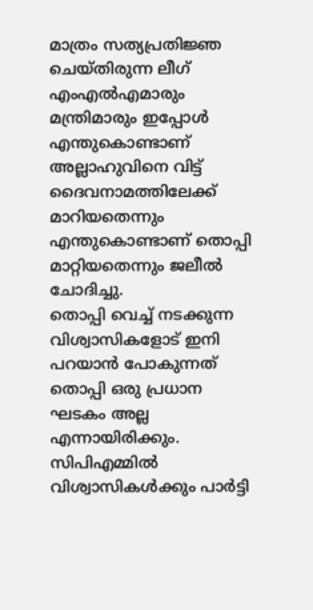മാത്രം സത്യപ്രതിജ്ഞ ചെയ്തിരുന്ന ലീഗ് എംഎൽഎമാരും മന്ത്രിമാരും ഇപ്പോൾ എന്തുകൊണ്ടാണ് അല്ലാഹുവിനെ വിട്ട് ദൈവനാമത്തിലേക്ക് മാറിയതെന്നും എന്തുകൊണ്ടാണ് തൊപ്പി മാറ്റിയതെന്നും ജലീൽ ചോദിച്ചു.
തൊപ്പി വെച്ച് നടക്കുന്ന വിശ്വാസികളോട് ഇനി പറയാൻ പോകുന്നത് തൊപ്പി ഒരു പ്രധാന ഘടകം അല്ല എന്നായിരിക്കും. സിപിഎമ്മിൽ വിശ്വാസികൾക്കും പാർട്ടി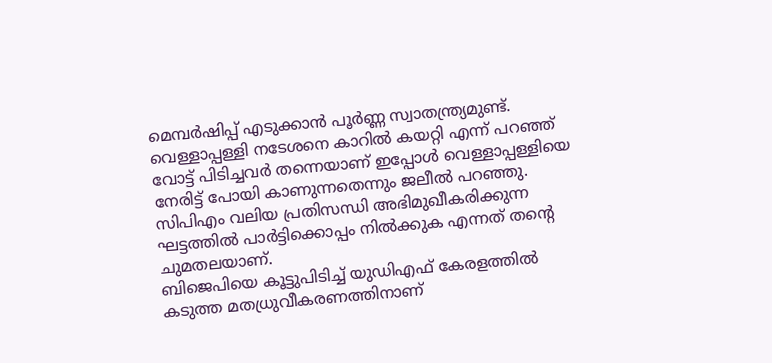മെമ്പർഷിപ്പ് എടുക്കാൻ പൂർണ്ണ സ്വാതന്ത്ര്യമുണ്ട്. വെള്ളാപ്പള്ളി നടേശനെ കാറിൽ കയറ്റി എന്ന് പറഞ്ഞ് വോട്ട് പിടിച്ചവർ തന്നെയാണ് ഇപ്പോൾ വെള്ളാപ്പള്ളിയെ നേരിട്ട് പോയി കാണുന്നതെന്നും ജലീൽ പറഞ്ഞു. സിപിഎം വലിയ പ്രതിസന്ധി അഭിമുഖീകരിക്കുന്ന ഘട്ടത്തിൽ പാർട്ടിക്കൊപ്പം നിൽക്കുക എന്നത് തന്റെ ചുമതലയാണ്.
ബിജെപിയെ കൂട്ടുപിടിച്ച് യുഡിഎഫ് കേരളത്തിൽ കടുത്ത മതധ്രുവീകരണത്തിനാണ്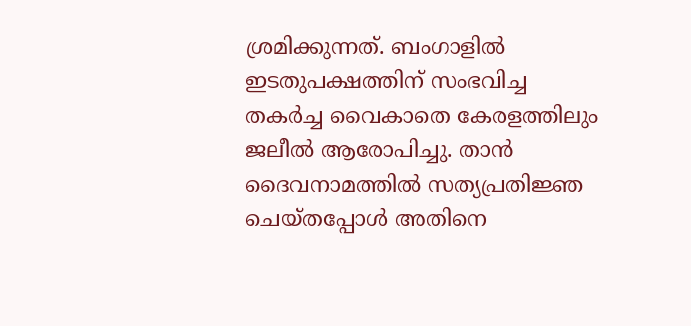ശ്രമിക്കുന്നത്. ബംഗാളിൽ ഇടതുപക്ഷത്തിന് സംഭവിച്ച തകർച്ച വൈകാതെ കേരളത്തിലും ജലീൽ ആരോപിച്ചു. താൻ ദൈവനാമത്തിൽ സത്യപ്രതിജ്ഞ ചെയ്തപ്പോൾ അതിനെ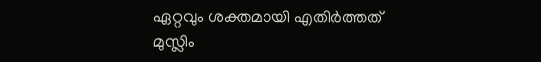ഏറ്റവും ശക്തമായി എതിർത്തത് മുസ്ലിം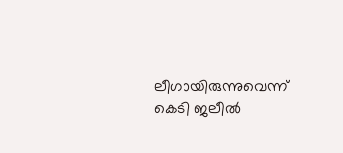ലീഗായിരുന്നുവെന്ന് കെടി ജലീൽ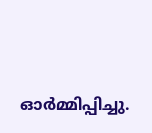ഓർമ്മിപ്പിച്ചു.